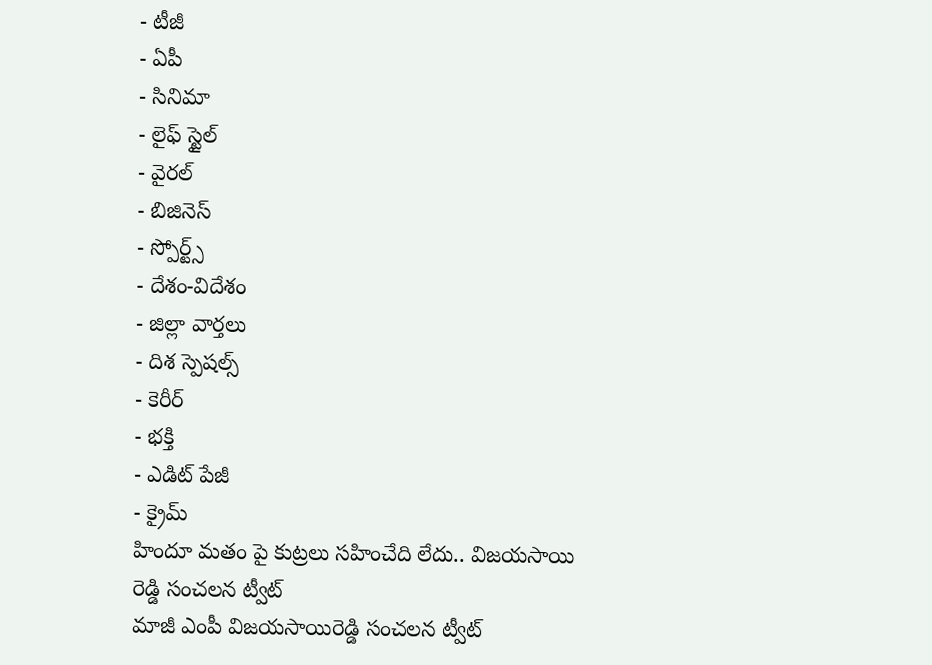- టీజీ
- ఏపీ
- సినిమా
- లైఫ్ స్టైల్
- వైరల్
- బిజినెస్
- స్పోర్ట్స్
- దేశం-విదేశం
- జిల్లా వార్తలు
- దిశ స్పెషల్స్
- కెరీర్
- భక్తి
- ఎడిట్ పేజీ
- క్రైమ్
హిందూ మతం పై కుట్రలు సహించేది లేదు.. విజయసాయి రెడ్డి సంచలన ట్వీట్
మాజీ ఎంపీ విజయసాయిరెడ్డి సంచలన ట్వీట్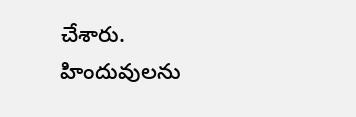చేశారు. హిందువులను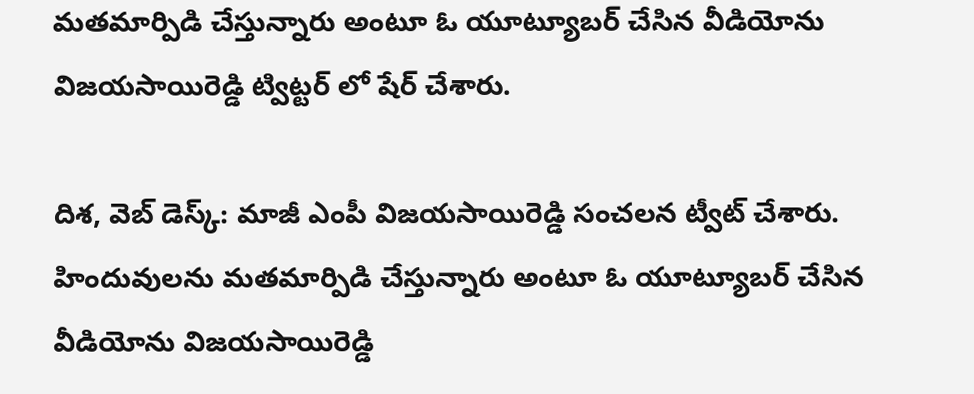మతమార్పిడి చేస్తున్నారు అంటూ ఓ యూట్యూబర్ చేసిన వీడియోను విజయసాయిరెడ్డి ట్విట్టర్ లో షేర్ చేశారు.

దిశ, వెబ్ డెస్క్: మాజీ ఎంపీ విజయసాయిరెడ్డి సంచలన ట్వీట్ చేశారు. హిందువులను మతమార్పిడి చేస్తున్నారు అంటూ ఓ యూట్యూబర్ చేసిన వీడియోను విజయసాయిరెడ్డి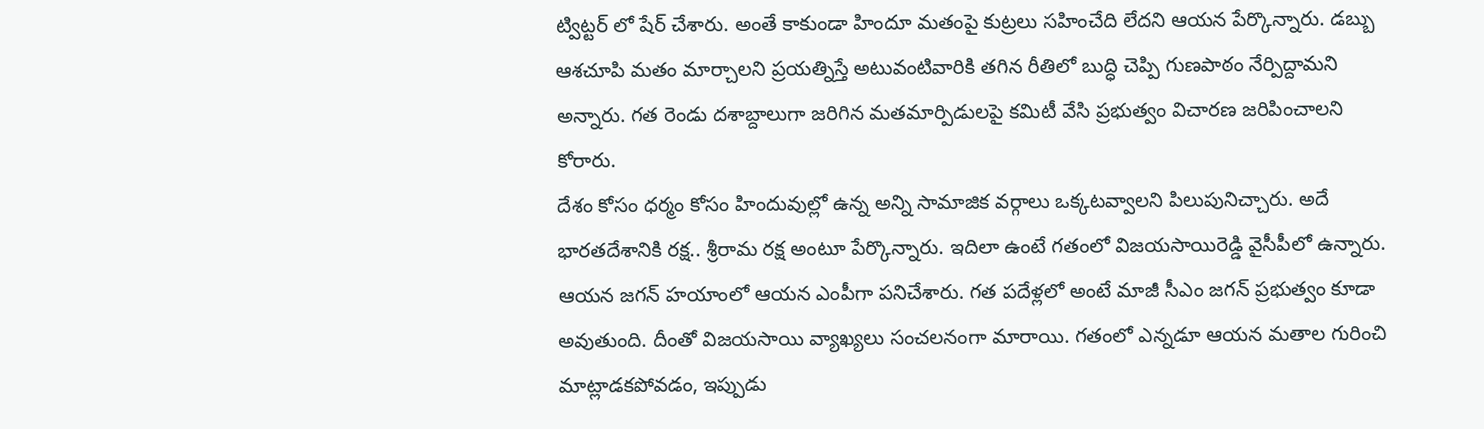ట్విట్టర్ లో షేర్ చేశారు. అంతే కాకుండా హిందూ మతంపై కుట్రలు సహించేది లేదని ఆయన పేర్కొన్నారు. డబ్బు ఆశచూపి మతం మార్చాలని ప్రయత్నిస్తే అటువంటివారికి తగిన రీతిలో బుద్ధి చెప్పి గుణపాఠం నేర్పిద్దామని అన్నారు. గత రెండు దశాబ్దాలుగా జరిగిన మతమార్పిడులపై కమిటీ వేసి ప్రభుత్వం విచారణ జరిపించాలని కోరారు.
దేశం కోసం ధర్మం కోసం హిందువుల్లో ఉన్న అన్ని సామాజిక వర్గాలు ఒక్కటవ్వాలని పిలుపునిచ్చారు. అదే భారతదేశానికి రక్ష.. శ్రీరామ రక్ష అంటూ పేర్కొన్నారు. ఇదిలా ఉంటే గతంలో విజయసాయిరెడ్డి వైసీపీలో ఉన్నారు. ఆయన జగన్ హయాంలో ఆయన ఎంపీగా పనిచేశారు. గత పదేళ్లలో అంటే మాజీ సీఎం జగన్ ప్రభుత్వం కూడా అవుతుంది. దీంతో విజయసాయి వ్యాఖ్యలు సంచలనంగా మారాయి. గతంలో ఎన్నడూ ఆయన మతాల గురించి మాట్లాడకపోవడం, ఇప్పుడు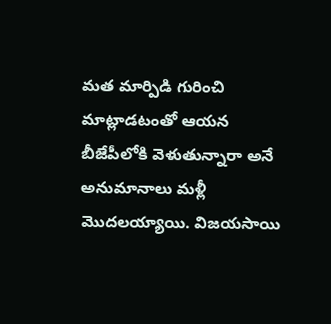మత మార్పిడి గురించి మాట్లాడటంతో ఆయన బీజేపీలోకి వెళుతున్నారా అనే అనుమానాలు మళ్లీ మొదలయ్యాయి. విజయసాయి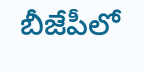బీజేపీలో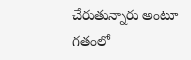చేరుతున్నారు అంటూ గతంలో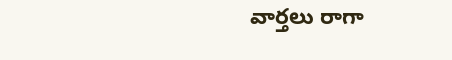వార్తలు రాగా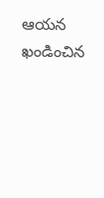ఆయన ఖండించిన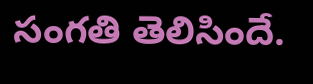సంగతి తెలిసిందే.